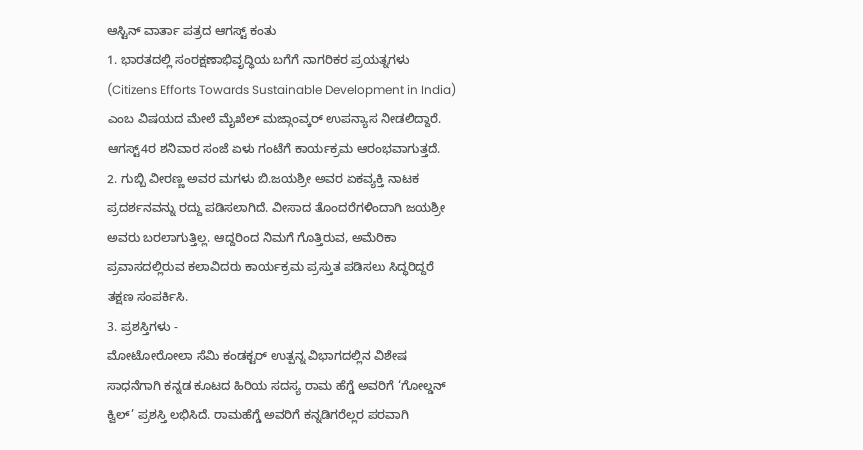ಆಸ್ಟಿನ್ ವಾರ್ತಾ ಪತ್ರದ ಆಗಸ್ಟ್ ಕಂತು
1. ಭಾರತದಲ್ಲಿ ಸಂರಕ್ಷಣಾಭಿವೃದ್ಧಿಯ ಬಗೆಗೆ ನಾಗರಿಕರ ಪ್ರಯತ್ನಗಳು (Citizens Efforts Towards Sustainable Development in India) ಎಂಬ ವಿಷಯದ ಮೇಲೆ ಮೈಖೆಲ್ ಮಜ್ಗಾಂವ್ಕರ್ ಉಪನ್ಯಾಸ ನೀಡಲಿದ್ದಾರೆ. ಆಗಸ್ಟ್4ರ ಶನಿವಾರ ಸಂಜೆ ಏಳು ಗಂಟೆಗೆ ಕಾರ್ಯಕ್ರಮ ಆರಂಭವಾಗುತ್ತದೆ.
2. ಗುಬ್ಬಿ ವೀರಣ್ಣ ಅವರ ಮಗಳು ಬಿ.ಜಯಶ್ರೀ ಅವರ ಏಕವ್ಯಕ್ತಿ ನಾಟಕ ಪ್ರದರ್ಶನವನ್ನು ರದ್ದು ಪಡಿಸಲಾಗಿದೆ. ವೀಸಾದ ತೊಂದರೆಗಳಿಂದಾಗಿ ಜಯಶ್ರೀ ಅವರು ಬರಲಾಗುತ್ತಿಲ್ಲ. ಆದ್ದರಿಂದ ನಿಮಗೆ ಗೊತ್ತಿರುವ, ಅಮೆರಿಕಾ ಪ್ರವಾಸದಲ್ಲಿರುವ ಕಲಾವಿದರು ಕಾರ್ಯಕ್ರಮ ಪ್ರಸ್ತುತ ಪಡಿಸಲು ಸಿದ್ಧರಿದ್ದರೆ ತಕ್ಷಣ ಸಂಪರ್ಕಿಸಿ.
3. ಪ್ರಶಸ್ತಿಗಳು -
ಮೋಟೋರೋಲಾ ಸೆಮಿ ಕಂಡಕ್ಟರ್ ಉತ್ಪನ್ನ ವಿಭಾಗದಲ್ಲಿನ ವಿಶೇಷ ಸಾಧನೆಗಾಗಿ ಕನ್ನಡ ಕೂಟದ ಹಿರಿಯ ಸದಸ್ಯ ರಾಮ ಹೆಗ್ಡೆ ಅವರಿಗೆ ‘ಗೋಲ್ಡನ್ ಕ್ವಿಲ್’ ಪ್ರಶಸ್ತಿ ಲಭಿಸಿದೆ. ರಾಮಹೆಗ್ಡೆ ಅವರಿಗೆ ಕನ್ನಡಿಗರೆಲ್ಲರ ಪರವಾಗಿ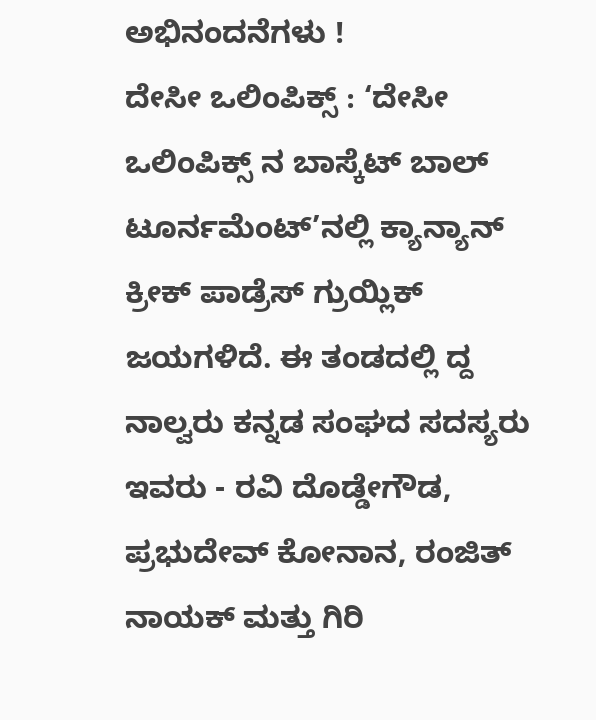ಅಭಿನಂದನೆಗಳು !
ದೇಸೀ ಒಲಿಂಪಿಕ್ಸ್ : ‘ದೇಸೀ ಒಲಿಂಪಿಕ್ಸ್ ನ ಬಾಸ್ಕೆಟ್ ಬಾಲ್ ಟೂರ್ನಮೆಂಟ್’ನಲ್ಲಿ ಕ್ಯಾನ್ಯಾನ್ ಕ್ರೀಕ್ ಪಾಡ್ರೆಸ್ ಗ್ರುಯ್ಲಿಕ್ ಜಯಗಳಿದೆ. ಈ ತಂಡದಲ್ಲಿ ದ್ದ ನಾಲ್ವರು ಕನ್ನಡ ಸಂಘದ ಸದಸ್ಯರು ಇವರು - ರವಿ ದೊಡ್ಡೇಗೌಡ, ಪ್ರಭುದೇವ್ ಕೋನಾನ, ರಂಜಿತ್ ನಾಯಕ್ ಮತ್ತು ಗಿರಿ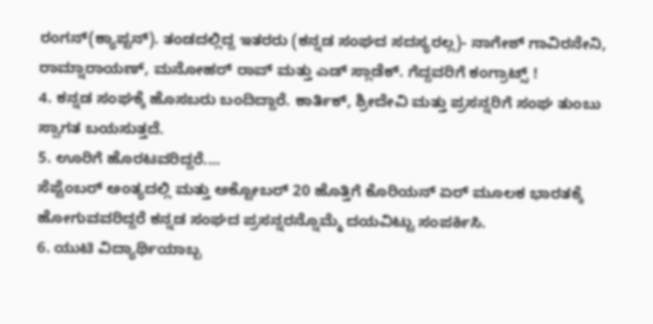ರಂಗನ್(ಕ್ಯಾಪ್ಟನ್). ತಂಡದಲ್ಲಿದ್ದ ಇತರರು (ಕನ್ನಡ ಸಂಘದ ಸದಸ್ಯರಲ್ಲ)- ನಾಗೇಶ್ ಗಾವಿರನೇನಿ, ರಾಮ್ನಾರಾಯಣ್, ಮನೋಹರ್ ರಾವ್ ಮತ್ತು ಎಡ್ ಸ್ಲಾಡೆಕ್. ಗೆದ್ದವರಿಗೆ ಕಂಗ್ರಾಟ್ಸ್ !
4. ಕನ್ನಡ ಸಂಘಕ್ಕೆ ಹೊಸಬರು ಬಂದಿದ್ದಾರೆ. ಕಾರ್ತಿಕ್, ಶ್ರೀದೇವಿ ಮತ್ತು ಪ್ರಸನ್ನರಿಗೆ ಸಂಘ ತುಂಬು ಸ್ವಾಗತ ಬಯಸುತ್ತದೆ.
5. ಊರಿಗೆ ಹೊರಟವರಿದ್ದರೆ....
ಸೆಪ್ಟೆಂಬರ್ ಅಂತ್ಯದಲ್ಲಿ ಮತ್ತು ಅಕ್ಟೋಬರ್ 20 ಹೊತ್ತಿಗೆ ಕೊರಿಯನ್ ಏರ್ ಮೂಲಕ ಭಾರತಕ್ಕೆ ಹೋಗುವವರಿದ್ದರೆ ಕನ್ನಡ ಸಂಘದ ಪ್ರಸನ್ನರನ್ನೊಮ್ಮೆ ದಯವಿಟ್ಟು ಸಂಪರ್ಕಿಸಿ.
6. ಯುಟಿ ವಿದ್ಯಾರ್ಥಿಯಾಬ್ಬ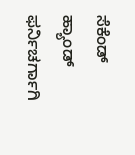ಸೆಕೆಂಡ್ ಹ್ಯಾಂಡ್ ಫರ್ನಿಚರ್ಗಾಗಿ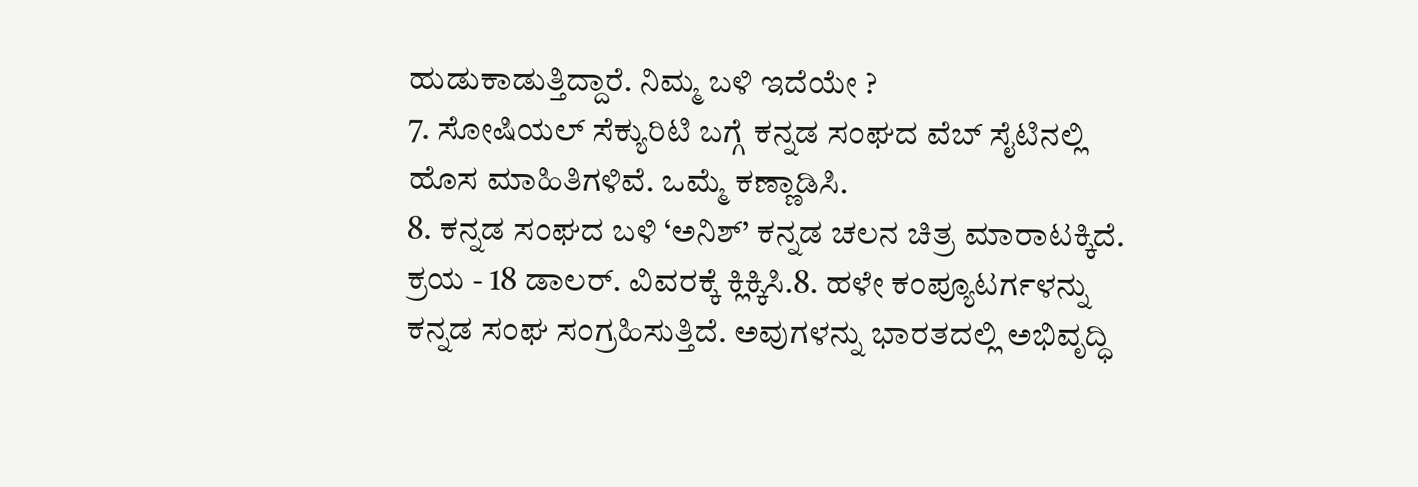ಹುಡುಕಾಡುತ್ತಿದ್ದಾರೆ. ನಿಮ್ಮ ಬಳಿ ಇದೆಯೇ ?
7. ಸೋಷಿಯಲ್ ಸೆಕ್ಯುರಿಟಿ ಬಗ್ಗೆ ಕನ್ನಡ ಸಂಘದ ವೆಬ್ ಸೈಟಿನಲ್ಲಿ ಹೊಸ ಮಾಹಿತಿಗಳಿವೆ. ಒಮ್ಮೆ ಕಣ್ಣಾಡಿಸಿ.
8. ಕನ್ನಡ ಸಂಘದ ಬಳಿ ‘ಅನಿಶ್’ ಕನ್ನಡ ಚಲನ ಚಿತ್ರ ಮಾರಾಟಕ್ಕಿದೆ. ಕ್ರಯ - 18 ಡಾಲರ್. ವಿವರಕ್ಕೆ ಕ್ಲಿಕ್ಕಿಸಿ.8. ಹಳೇ ಕಂಪ್ಯೂಟರ್ಗಳನ್ನು ಕನ್ನಡ ಸಂಘ ಸಂಗ್ರಹಿಸುತ್ತಿದೆ. ಅವುಗಳನ್ನು ಭಾರತದಲ್ಲಿ ಅಭಿವೃದ್ಧಿ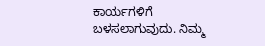ಕಾರ್ಯಗಳಿಗೆ ಬಳಸಲಾಗುವುದು. ನಿಮ್ಮ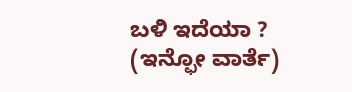ಬಳಿ ಇದೆಯಾ ?
(ಇನ್ಫೋ ವಾರ್ತೆ)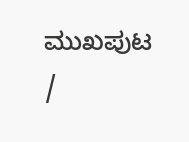ಮುಖಪುಟ /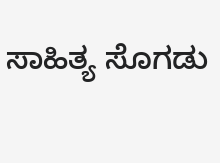ಸಾಹಿತ್ಯ ಸೊಗಡು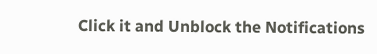Click it and Unblock the Notifications